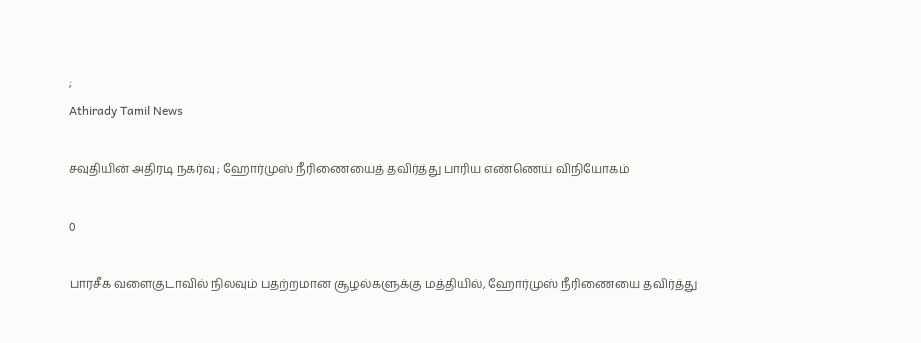;
Athirady Tamil News

சவுதியின் அதிரடி நகர்வு ; ஹோர்முஸ் நீரிணையைத் தவிர்த்து பாரிய எண்ணெய் விநியோகம்

0

பாரசீக வளைகுடாவில் நிலவும் பதற்றமான சூழல்களுக்கு மத்தியில், ஹோர்முஸ் நீரிணையை தவிர்த்து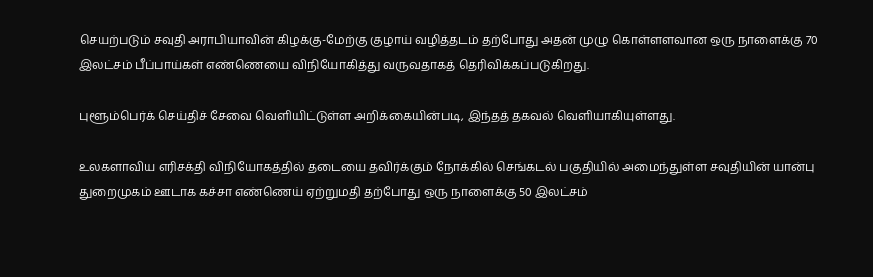செயற்படும் சவுதி அராபியாவின் கிழக்கு-மேற்கு குழாய் வழித்தடம் தற்போது அதன் முழு கொள்ளளவான ஒரு நாளைக்கு 70 இலட்சம் பீப்பாய்கள் எண்ணெயை விநியோகித்து வருவதாகத் தெரிவிக்கப்படுகிறது.

புளூம்பெர்க் செய்திச் சேவை வெளியிட்டுள்ள அறிக்கையின்படி, இந்தத் தகவல் வெளியாகியுள்ளது.

உலகளாவிய எரிசக்தி விநியோகத்தில் தடையை தவிர்க்கும் நோக்கில் செங்கடல் பகுதியில் அமைந்துள்ள சவுதியின் யான்பு துறைமுகம் ஊடாக கச்சா எண்ணெய் ஏற்றுமதி தற்போது ஒரு நாளைக்கு 50 இலட்சம்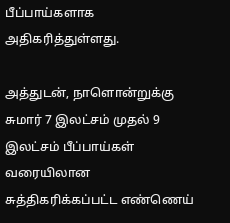பீப்பாய்களாக அதிகரித்துள்ளது.

அத்துடன், நாளொன்றுக்கு சுமார் 7 இலட்சம் முதல் 9 இலட்சம் பீப்பாய்கள் வரையிலான சுத்திகரிக்கப்பட்ட எண்ணெய்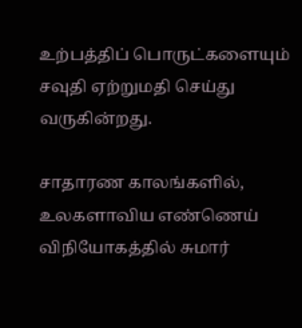உற்பத்திப் பொருட்களையும் சவுதி ஏற்றுமதி செய்து வருகின்றது.

சாதாரண காலங்களில், உலகளாவிய எண்ணெய் விநியோகத்தில் சுமார்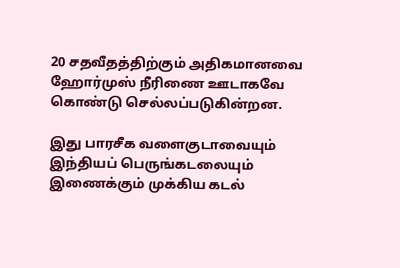20 சதவீதத்திற்கும் அதிகமானவை ஹோர்முஸ் நீரிணை ஊடாகவே கொண்டு செல்லப்படுகின்றன.

இது பாரசீக வளைகுடாவையும் இந்தியப் பெருங்கடலையும் இணைக்கும் முக்கிய கடல்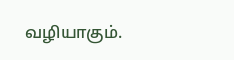வழியாகும்.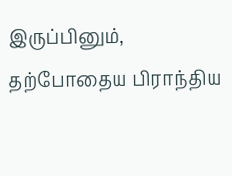இருப்பினும், தற்போதைய பிராந்திய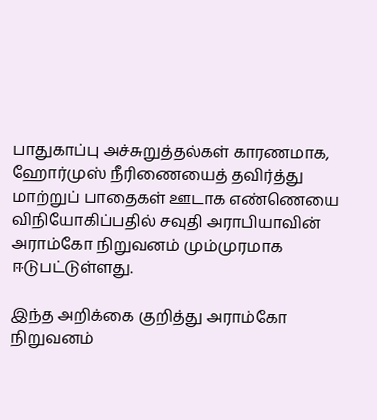பாதுகாப்பு அச்சுறுத்தல்கள் காரணமாக, ஹோர்முஸ் நீரிணையைத் தவிர்த்து மாற்றுப் பாதைகள் ஊடாக எண்ணெயை விநியோகிப்பதில் சவுதி அராபியாவின் அராம்கோ நிறுவனம் மும்முரமாக ஈடுபட்டுள்ளது.

இந்த அறிக்கை குறித்து அராம்கோ நிறுவனம்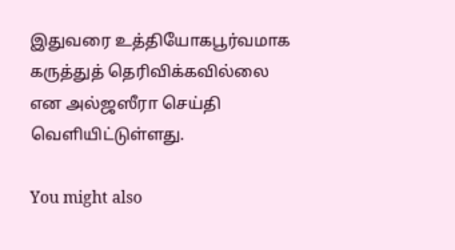இதுவரை உத்தியோகபூர்வமாக கருத்துத் தெரிவிக்கவில்லை என அல்ஜஸீரா செய்தி வெளியிட்டுள்ளது.

You might also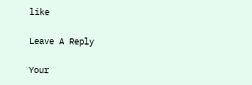like

Leave A Reply

Your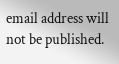email address will not be published.